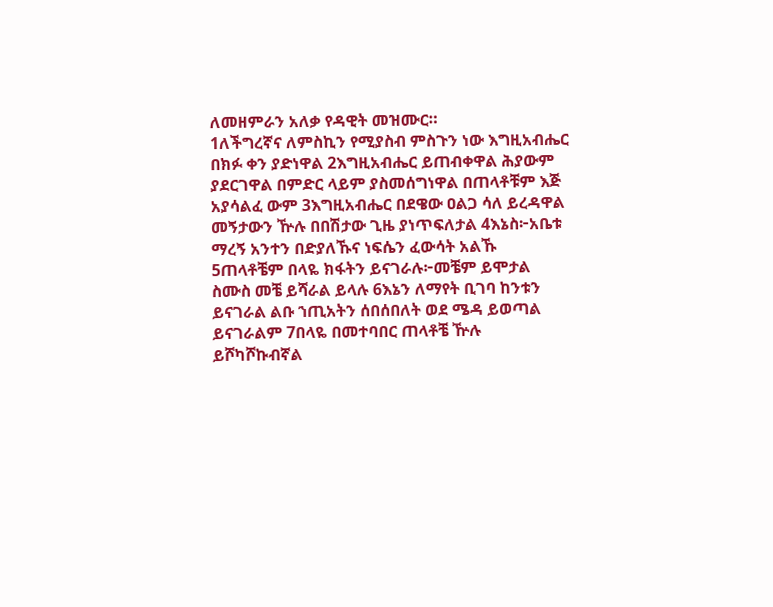ለመዘምራን አለቃ የዳዊት መዝሙር።
1ለችግረኛና ለምስኪን የሚያስብ ምስጉን ነው እግዚአብሔር በክፉ ቀን ያድነዋል 2እግዚአብሔር ይጠብቀዋል ሕያውም ያደርገዋል በምድር ላይም ያስመሰግነዋል በጠላቶቹም እጅ አያሳልፈ ውም 3እግዚአብሔር በደዌው ዐልጋ ሳለ ይረዳዋል መኝታውን ዅሉ በበሽታው ጊዜ ያነጥፍለታል 4እኔስ፦አቤቱ ማረኝ አንተን በድያለኹና ነፍሴን ፈውሳት አልኹ 5ጠላቶቼም በላዬ ክፋትን ይናገራሉ፦መቼም ይሞታል ስሙስ መቼ ይሻራል ይላሉ 6እኔን ለማየት ቢገባ ከንቱን ይናገራል ልቡ ኀጢአትን ሰበሰበለት ወደ ሜዳ ይወጣል ይናገራልም 7በላዬ በመተባበር ጠላቶቼ ዅሉ ይሾካሾኩብኛል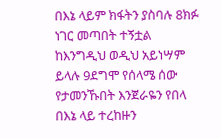በእኔ ላይም ክፋትን ያስባሉ 8ክፉ ነገር መጣበት ተኝቷል ከእንግዲህ ወዲህ አይነሣም ይላሉ 9ደግሞ የሰላሜ ሰው የታመንኹበት እንጀራዬን የበላ በእኔ ላይ ተረከዙን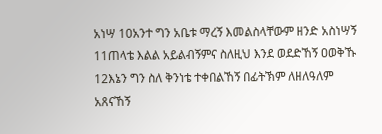አነሣ 10አንተ ግን አቤቱ ማረኝ እመልስላቸውም ዘንድ አስነሣኝ 11ጠላቴ እልል አይልብኝምና ስለዚህ እንደ ወደድኸኝ ዐወቅኹ 12እኔን ግን ስለ ቅንነቴ ተቀበልኸኝ በፊትኽም ለዘለዓለም አጸናኸኝ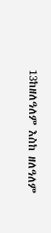13ከዘለዓለም እስከ ዘለዓለም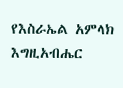የእስራኤል አምላክ እግዚአብሔር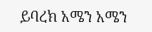ይባረክ አሜን አሜን